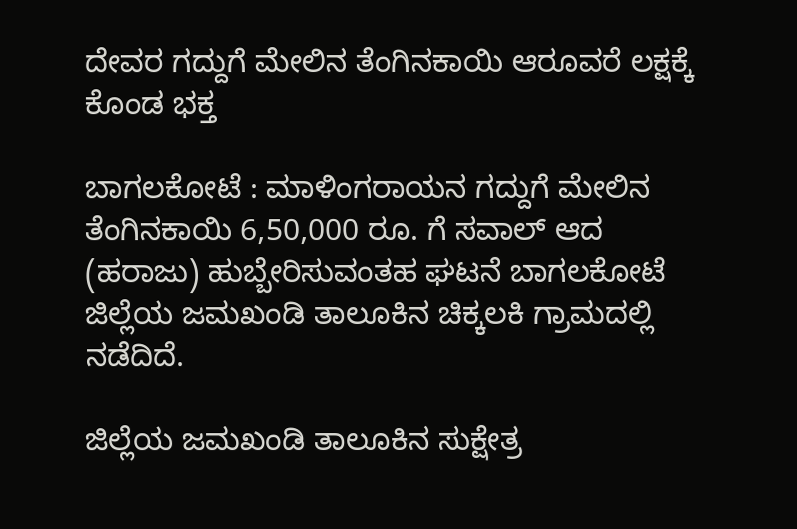ದೇವರ ಗದ್ದುಗೆ ಮೇಲಿನ ತೆಂಗಿನಕಾಯಿ ಆರೂವರೆ ಲಕ್ಷಕ್ಕೆ ಕೊಂಡ ಭಕ್ತ

ಬಾಗಲಕೋಟೆ : ಮಾಳಿಂಗರಾಯನ ಗದ್ದುಗೆ ಮೇಲಿನ ತೆಂಗಿನಕಾಯಿ 6,50,000 ರೂ. ಗೆ ಸವಾಲ್ ಆದ (ಹರಾಜು) ಹುಬ್ಬೇರಿಸುವಂತಹ ಘಟನೆ ಬಾಗಲಕೋಟೆ ಜಿಲ್ಲೆಯ ಜಮಖಂಡಿ ತಾಲೂಕಿನ ಚಿಕ್ಕಲಕಿ ಗ್ರಾಮದಲ್ಲಿ ನಡೆದಿದೆ.

ಜಿಲ್ಲೆಯ ಜಮಖಂಡಿ ತಾಲೂಕಿನ ಸುಕ್ಷೇತ್ರ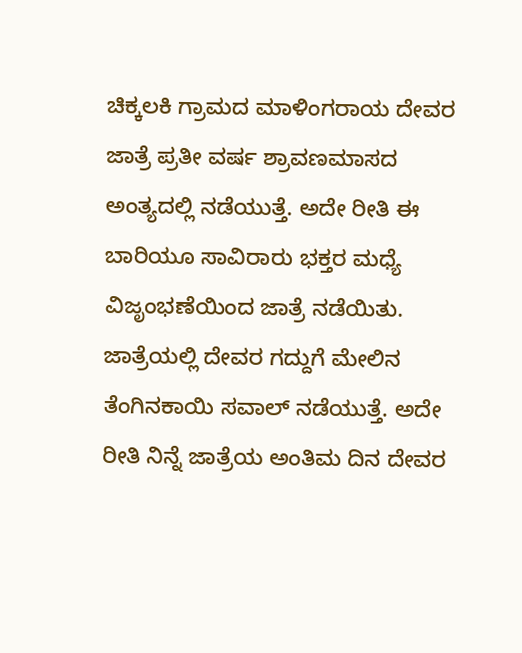ಚಿಕ್ಕಲಕಿ ಗ್ರಾಮದ ಮಾಳಿಂಗರಾಯ ದೇವರ ಜಾತ್ರೆ ಪ್ರತೀ ವರ್ಷ ಶ್ರಾವಣಮಾಸದ ಅಂತ್ಯದಲ್ಲಿ ನಡೆಯುತ್ತೆ. ಅದೇ ರೀತಿ ಈ ಬಾರಿಯೂ ಸಾವಿರಾರು ಭಕ್ತರ ಮಧ್ಯೆ ವಿಜೃಂಭಣೆಯಿಂದ ಜಾತ್ರೆ ನಡೆಯಿತು. ಜಾತ್ರೆಯಲ್ಲಿ ದೇವರ ಗದ್ದುಗೆ ಮೇಲಿನ ತೆಂಗಿನಕಾಯಿ ಸವಾಲ್ ನಡೆಯುತ್ತೆ. ಅದೇ ರೀತಿ ನಿನ್ನೆ ಜಾತ್ರೆಯ ಅಂತಿಮ ದಿನ ದೇವರ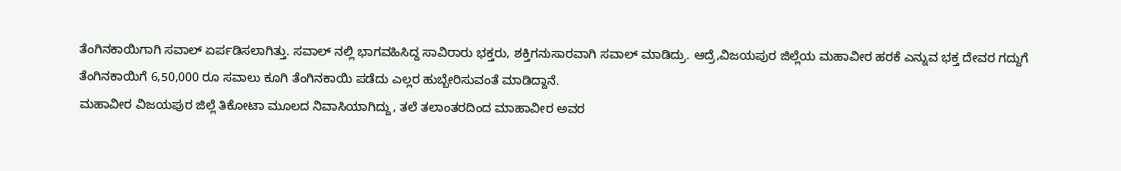ತೆಂಗಿನಕಾಯಿಗಾಗಿ ಸವಾಲ್ ಏರ್ಪಡಿಸಲಾಗಿತ್ತು. ಸವಾಲ್ ನಲ್ಲಿ ಭಾಗವಹಿಸಿದ್ದ ಸಾವಿರಾರು ಭಕ್ತರು, ಶಕ್ತಿಗನುಸಾರವಾಗಿ ಸವಾಲ್ ಮಾಡಿದ್ರು. ಆದ್ರೆ,ವಿಜಯಪುರ ಜಿಲ್ಲೆಯ ಮಹಾವೀರ ಹರಕೆ ಎನ್ನುವ ಭಕ್ತ ದೇವರ ಗದ್ದುಗೆ ತೆಂಗಿನಕಾಯಿಗೆ 6,50,000 ರೂ ಸವಾಲು ಕೂಗಿ ತೆಂಗಿನಕಾಯಿ ಪಡೆದು ಎಲ್ಲರ ಹುಬ್ಬೇರಿಸುವಂತೆ ಮಾಡಿದ್ದಾನೆ.
ಮಹಾವೀರ ವಿಜಯಪುರ ಜಿಲ್ಲೆ ತಿಕೋಟಾ ಮೂಲದ ನಿವಾಸಿಯಾಗಿದ್ದು, ತಲೆ ತಲಾಂತರದಿಂದ ಮಾಹಾವೀರ ಅವರ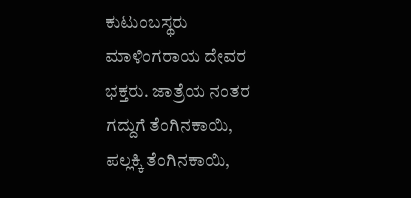ಕುಟುಂಬಸ್ಥರು ಮಾಳಿಂಗರಾಯ ದೇವರ ಭಕ್ತರು. ಜಾತ್ರೆಯ ನಂತರ ಗದ್ದುಗೆ ತೆಂಗಿನಕಾಯಿ, ಪಲ್ಲಕ್ಕಿ ತೆಂಗಿನಕಾಯಿ,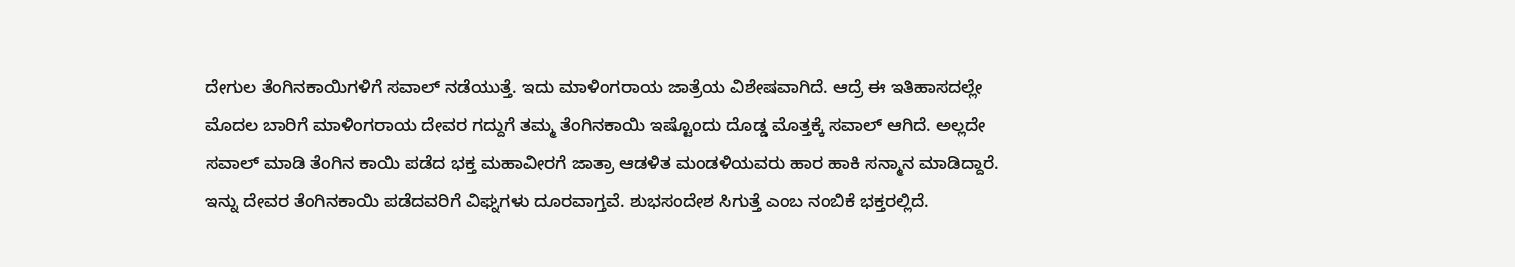ದೇಗುಲ ತೆಂಗಿನಕಾಯಿಗಳಿಗೆ ಸವಾಲ್ ನಡೆಯುತ್ತೆ. ಇದು ಮಾಳಿಂಗರಾಯ ಜಾತ್ರೆಯ ವಿಶೇಷವಾಗಿದೆ. ಆದ್ರೆ ಈ ಇತಿಹಾಸದಲ್ಲೇ ಮೊದಲ ಬಾರಿಗೆ ಮಾಳಿಂಗರಾಯ ದೇವರ ಗದ್ದುಗೆ ತಮ್ಮ ತೆಂಗಿನಕಾಯಿ ಇಷ್ಟೊಂದು ದೊಡ್ಡ ಮೊತ್ತಕ್ಕೆ ಸವಾಲ್ ಆಗಿದೆ. ಅಲ್ಲದೇ ಸವಾಲ್ ಮಾಡಿ ತೆಂಗಿನ ಕಾಯಿ ಪಡೆದ ಭಕ್ತ ಮಹಾವೀರಗೆ ಜಾತ್ರಾ ಆಡಳಿತ ಮಂಡಳಿಯವರು ಹಾರ ಹಾಕಿ ಸನ್ಮಾನ ಮಾಡಿದ್ದಾರೆ. ಇನ್ನು ದೇವರ ತೆಂಗಿನಕಾಯಿ ಪಡೆದವರಿಗೆ ವಿಘ್ನಗಳು ದೂರವಾಗ್ತವೆ. ಶುಭಸಂದೇಶ ಸಿಗುತ್ತೆ ಎಂಬ ನಂಬಿಕೆ ಭಕ್ತರಲ್ಲಿದೆ.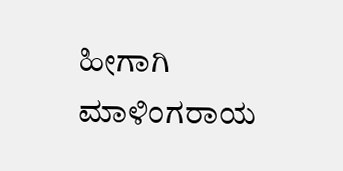ಹೀಗಾಗಿ ಮಾಳಿಂಗರಾಯ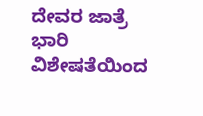ದೇವರ ಜಾತ್ರೆ ಭಾರಿ ವಿಶೇಷತೆಯಿಂದ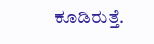ಕೂಡಿರುತ್ತೆ.